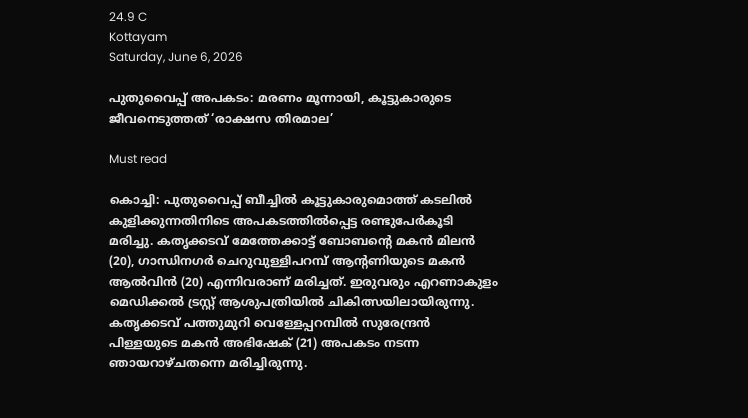24.9 C
Kottayam
Saturday, June 6, 2026

പുതുവൈപ്പ് അപകടം: മരണം മൂന്നായി, കൂട്ടുകാരുടെ ജീവനെടുത്തത് ‘രാക്ഷസ തിരമാല’

Must read

കൊച്ചി: പുതുവൈപ്പ് ബീച്ചിൽ കൂട്ടുകാരുമൊത്ത് കടലിൽ കുളിക്കുന്നതിനിടെ അപകടത്തിൽപ്പെട്ട രണ്ടുപേർകൂടി മരിച്ചു. കതൃക്കടവ് മേത്തേക്കാട്ട് ബോബന്റെ മകൻ മിലൻ (20), ഗാന്ധിനഗർ ചെറുവുള്ളിപറമ്പ് ആന്റണിയുടെ മകൻ ആൽവിൻ (20) എന്നിവരാണ് മരിച്ചത്. ഇരുവരും എറണാകുളം മെഡിക്കൽ ട്രസ്റ്റ് ആശുപത്രിയിൽ ചികിത്സയിലായിരുന്നു. കതൃക്കടവ് പത്തുമുറി വെള്ളേപ്പറമ്പിൽ സുരേന്ദ്രൻ പിള്ളയുടെ മകൻ അഭിഷേക് (21) അപകടം നടന്ന ഞായറാഴ്ചതന്നെ മരിച്ചിരുന്നു.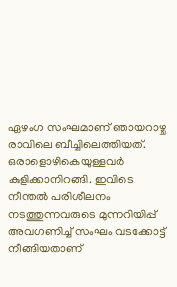ഏഴംഗ സംഘമാണ് ഞായറാഴ്ച രാവിലെ ബീച്ചിലെത്തിയത്. ഒരാളൊഴികെയുള്ളവർ കുളിക്കാനിറങ്ങി. ഇവിടെ നീന്തൽ പരിശീലനം നടത്തുന്നവരുടെ മുന്നറിയിപ്പ് അവഗണിച്ച് സംഘം വടക്കോട്ട് നീങ്ങിയതാണ്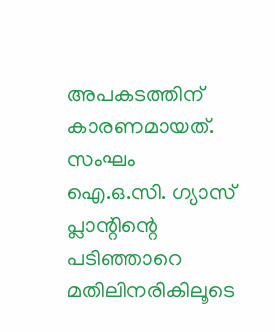അപകടത്തിന് കാരണമായത്. സംഘം ഐ.ഒ.സി. ഗ്യാസ് പ്ലാന്റിന്റെ പടിഞ്ഞാറെ മതിലിനരികിലൂടെ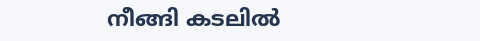നീങ്ങി കടലിൽ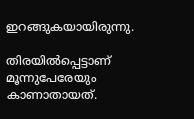ഇറങ്ങുകയായിരുന്നു.

തിരയിൽപ്പെട്ടാണ് മൂന്നുപേരേയും കാണാതായത്.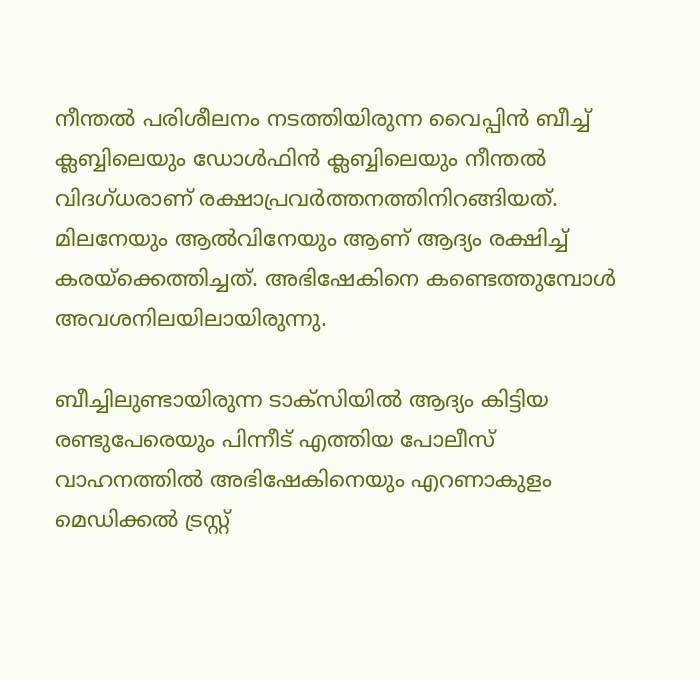നീന്തൽ പരിശീലനം നടത്തിയിരുന്ന വൈപ്പിൻ ബീച്ച് ക്ലബ്ബിലെയും ഡോൾഫിൻ ക്ലബ്ബിലെയും നീന്തൽ വിദഗ്ധരാണ് രക്ഷാപ്രവർത്തനത്തിനിറങ്ങിയത്. മിലനേയും ആൽവിനേയും ആണ് ആദ്യം രക്ഷിച്ച് കരയ്ക്കെത്തിച്ചത്. അഭിഷേകിനെ കണ്ടെത്തുമ്പോൾ അവശനിലയിലായിരുന്നു.

ബീച്ചിലുണ്ടായിരുന്ന ടാക്സിയിൽ ആദ്യം കിട്ടിയ രണ്ടുപേരെയും പിന്നീട് എത്തിയ പോലീസ് വാഹനത്തിൽ അഭിഷേകിനെയും എറണാകുളം മെഡിക്കൽ ട്രസ്റ്റ്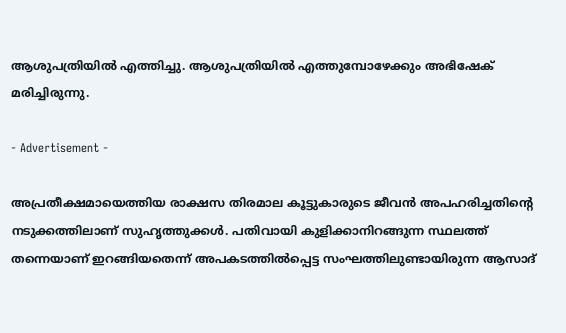ആശുപത്രിയിൽ എത്തിച്ചു. ആശുപത്രിയിൽ എത്തുമ്പോഴേക്കും അഭിഷേക് മരിച്ചിരുന്നു.

- Advertisement -

അപ്രതീക്ഷമായെത്തിയ രാക്ഷസ തിരമാല കൂട്ടുകാരുടെ ജീവൻ അപഹരിച്ചതിൻ്റെ നടുക്കത്തിലാണ് സുഹൃത്തുക്കൾ. പതിവായി കുളിക്കാനിറങ്ങുന്ന സ്ഥലത്ത് തന്നെയാണ് ഇറങ്ങിയതെന്ന് അപകടത്തിൽപ്പെട്ട സംഘത്തിലുണ്ടായിരുന്ന ആസാദ്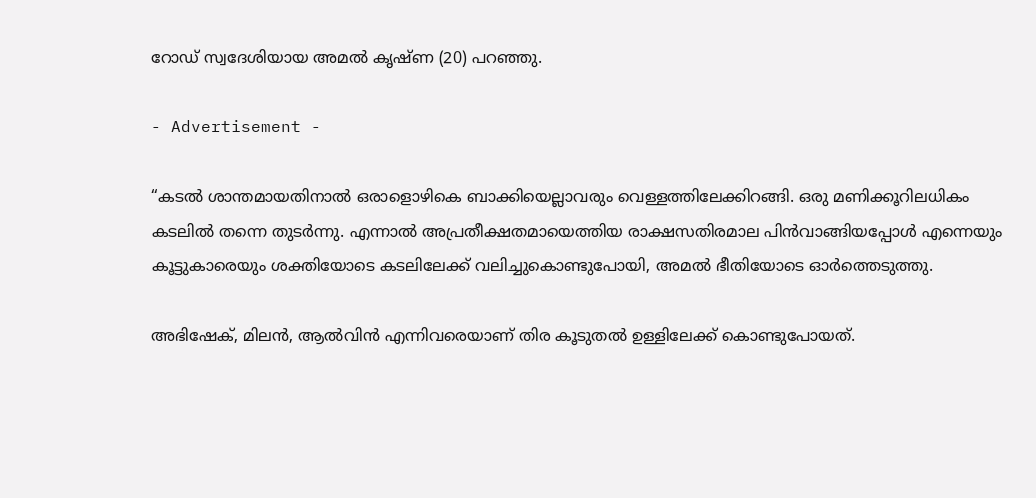റോഡ് സ്വദേശിയായ അമൽ കൃഷ്ണ (20) പറഞ്ഞു.

- Advertisement -

“കടൽ ശാന്തമായതിനാൽ ഒരാളൊഴികെ ബാക്കിയെല്ലാവരും വെള്ളത്തിലേക്കിറങ്ങി. ഒരു മണിക്കൂറിലധികം കടലിൽ തന്നെ തുടർന്നു. എന്നാൽ അപ്രതീക്ഷതമായെത്തിയ രാക്ഷസതിരമാല പിൻവാങ്ങിയപ്പോൾ എന്നെയും കൂട്ടുകാരെയും ശക്തിയോടെ കടലിലേക്ക് വലിച്ചുകൊണ്ടുപോയി, അമൽ ഭീതിയോടെ ഓർത്തെടുത്തു.

അഭിഷേക്, മിലൻ, ആൽവിൻ എന്നിവരെയാണ് തിര കൂടുതൽ ഉള്ളിലേക്ക് കൊണ്ടുപോയത്.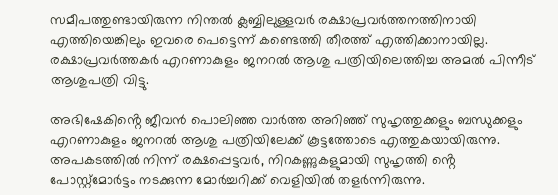സമീപത്തുണ്ടായിരുന്ന നിന്തൽ ക്ലബ്ബിലുള്ളവർ രക്ഷാപ്രവർത്തനത്തിനായി എത്തിയെങ്കിലും ഇവരെ പെട്ടെന്ന് കണ്ടെത്തി തീരത്ത് എത്തിക്കാനായില്ല. രക്ഷാപ്രവർത്തകർ എറണാകുളം ജനറൽ ആശു പത്രിയിലെത്തിച്ച അമൽ പിന്നീട് ആശുപത്രി വിട്ടു.

അഭിഷേകിൻ്റെ ജീവൻ പൊലിഞ്ഞ വാർത്ത അറിഞ്ഞ് സുഹൃത്തുക്കളും ബന്ധുക്കളും എറണാകുളം ജനറൽ ആശു പത്രിയിലേക്ക് കൂട്ടത്തോടെ എത്തുകയായിരുന്നു. അപകടത്തിൽ നിന്ന് രക്ഷപ്പെട്ടവർ, നിറകണ്ണുകളുമായി സുഹൃത്തി ൻ്റെ പോസ്റ്റ്‌മോർട്ടം നടക്കുന്ന മോർച്ചറിക്ക് വെളിയിൽ തളർന്നിരുന്നു.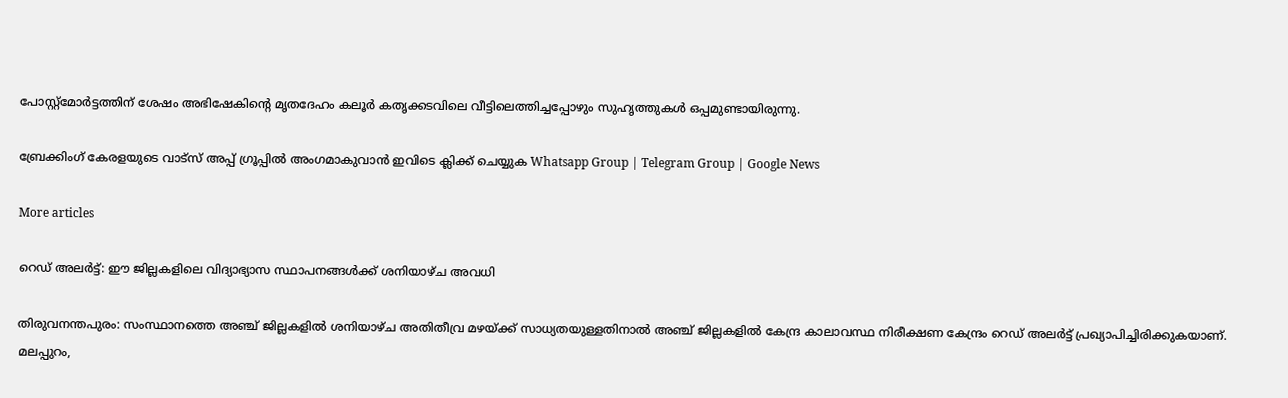പോസ്റ്റ്മോർട്ടത്തിന് ശേഷം അഭിഷേകിന്റെ മൃതദേഹം കലൂർ കതൃക്കടവിലെ വീട്ടിലെത്തിച്ചപ്പോഴും സുഹൃത്തുകൾ ഒപ്പമുണ്ടായിരുന്നു.

ബ്രേക്കിംഗ് കേരളയുടെ വാട്സ് അപ്പ് ഗ്രൂപ്പിൽ അംഗമാകുവാൻ ഇവിടെ ക്ലിക്ക് ചെയ്യുക Whatsapp Group | Telegram Group | Google News

More articles

റെഡ് അലർട്ട്: ഈ ജില്ലകളിലെ വിദ്യാഭ്യാസ സ്ഥാപനങ്ങൾക്ക് ശനിയാഴ്ച അവധി

തിരുവനന്തപുരം: സംസ്ഥാനത്തെ അഞ്ച് ജില്ലകളിൽ ശനിയാഴ്ച അതിതീവ്ര മഴയ്ക്ക് സാധ്യതയുള്ളതിനാൽ അഞ്ച് ജില്ലകളിൽ കേന്ദ്ര കാലാവസ്ഥ നിരീക്ഷണ കേന്ദ്രം റെഡ് അലർട്ട് പ്രഖ്യാപിച്ചിരിക്കുകയാണ്. മലപ്പുറം,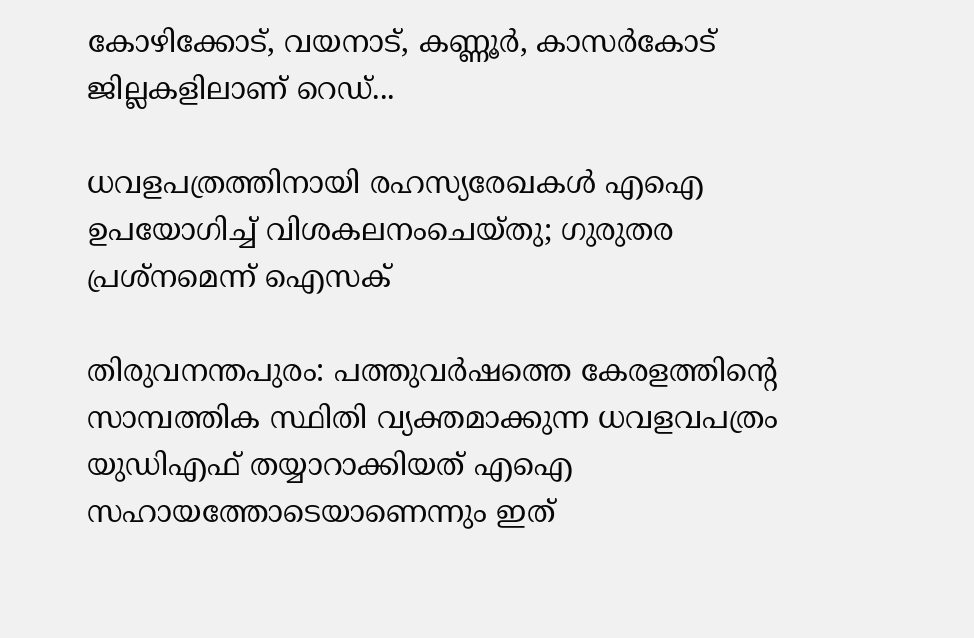കോഴിക്കോട്, വയനാട്, കണ്ണൂർ, കാസർകോട് ജില്ലകളിലാണ് റെഡ്...

ധവളപത്രത്തിനായി രഹസ്യരേഖകൾ എഐ ഉപയോഗിച്ച് വിശകലനംചെയ്തു; ഗുരുതര പ്രശ്‌നമെന്ന് ഐസക്

തിരുവനന്തപുരം: പത്തുവർഷത്തെ കേരളത്തിന്റെ സാമ്പത്തിക സ്ഥിതി വ്യക്തമാക്കുന്ന ധവളവപത്രം യുഡിഎഫ് തയ്യാറാക്കിയത് എഐ സഹായത്തോടെയാണെന്നും ഇത്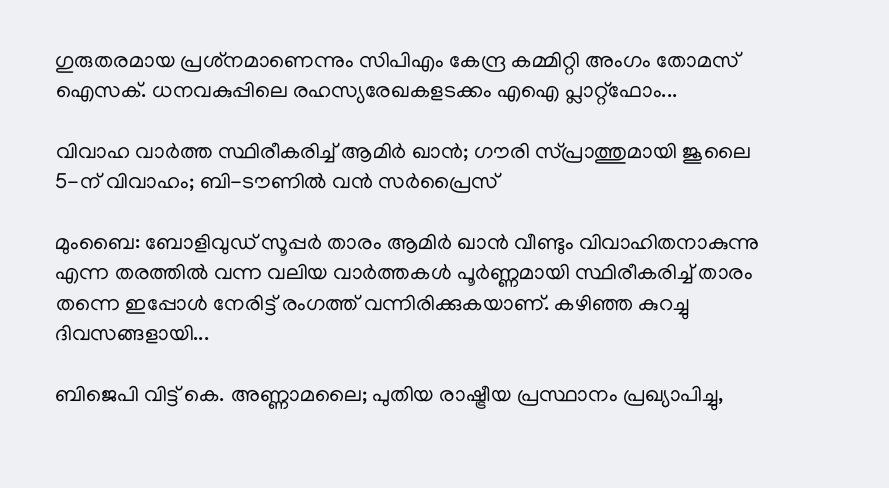ഗുരുതരമായ പ്രശ്‌നമാണെന്നും സിപിഎം കേന്ദ്ര കമ്മിറ്റി അംഗം തോമസ് ഐസക്. ധനവകുപ്പിലെ രഹസ്യരേഖകളടക്കം എഐ പ്ലാറ്റ്‌ഫോം...

വിവാഹ വാർത്ത സ്ഥിരീകരിച്ച് ആമിർ ഖാൻ; ഗൗരി സ്പ്രാത്തുമായി ജൂലൈ 5-ന് വിവാഹം; ബി-ടൗണിൽ വൻ സർപ്രൈസ്

മുംബൈ: ബോളിവുഡ് സൂപ്പർ താരം ആമിർ ഖാൻ വീണ്ടും വിവാഹിതനാകുന്നു എന്ന തരത്തിൽ വന്ന വലിയ വാർത്തകൾ പൂർണ്ണമായി സ്ഥിരീകരിച്ച് താരം തന്നെ ഇപ്പോൾ നേരിട്ട് രംഗത്ത് വന്നിരിക്കുകയാണ്. കഴിഞ്ഞ കുറച്ചു ദിവസങ്ങളായി...

ബിജെപി വിട്ട് കെ. അണ്ണാമലൈ; പുതിയ രാഷ്ട്രീയ പ്രസ്ഥാനം പ്രഖ്യാപിച്ചു,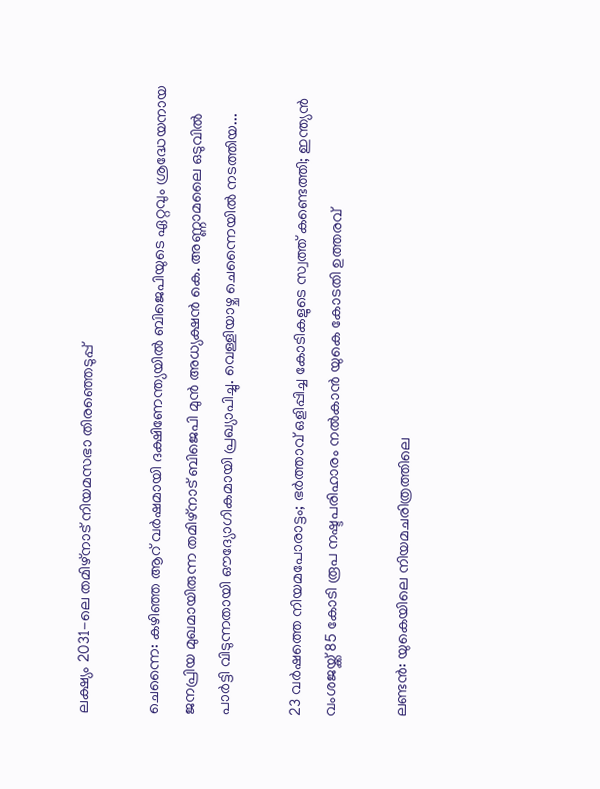ലക്ഷ്യം 2031-ലെ തമിഴ്‌നാട് നിയമസഭാ തിരഞ്ഞെടുപ്പ്

ചെന്നൈ: കഴിഞ്ഞ ആറ് വർഷമായി ദക്ഷിണേന്ത്യയിൽ ബിജെപിയുടെ ഏറ്റവും ശ്രദ്ധേയനായ ജനപ്രിയ മുഖമായിരുന്ന തമിഴ്‌നാട് ബിജെപി മുൻ അധ്യക്ഷൻ കെ. അണ്ണാമലൈ ഒടുവിൽ പാർട്ടി വിടുന്നതായി ഔദ്യോഗികമായി പ്രഖ്യാപിച്ചു. വെള്ളിയാഴ്ച ചെന്നൈയിൽ നടത്തിയ...

23 വർഷത്തെ നിയമപോരാട്ടം; ഭർത്താവ് ഒളിപ്പിച്ച കോടികളുടെ സ്വത്ത് കണ്ടെത്തി; ഇന്ത്യൻ വംശജയ്ക്ക് 85 കോടി രൂപ നഷ്ടപരിഹാരം നൽകാൻ യുകെ കോടതി ഉത്തരവ്

ലണ്ടൻ: യുകെയിലെ നിയമചരിത്രത്തിലെ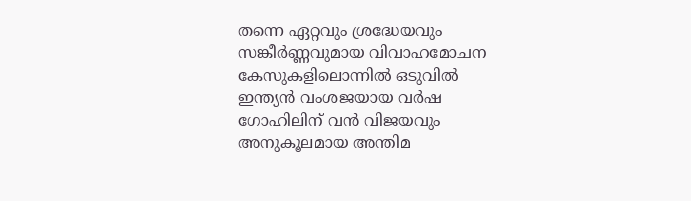തന്നെ ഏറ്റവും ശ്രദ്ധേയവും സങ്കീർണ്ണവുമായ വിവാഹമോചന കേസുകളിലൊന്നിൽ ഒടുവിൽ ഇന്ത്യൻ വംശജയായ വർഷ ഗോഹിലിന് വൻ വിജയവും അനുകൂലമായ അന്തിമ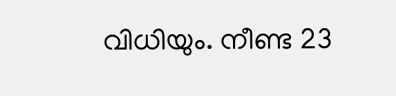വിധിയും. നീണ്ട 23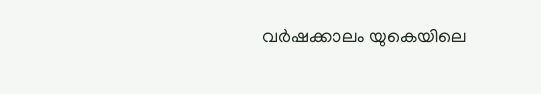വർഷക്കാലം യുകെയിലെ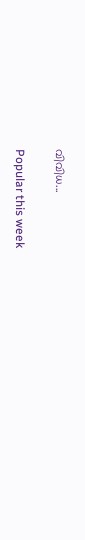വിവിധ...

Popular this week